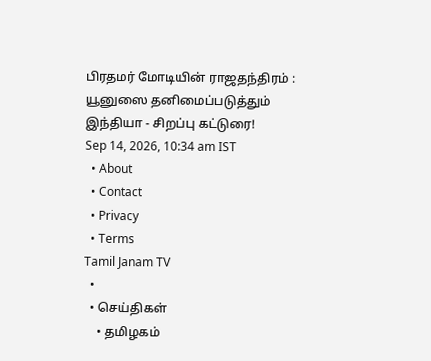பிரதமர் மோடியின் ராஜதந்திரம் : யூனுஸை தனிமைப்படுத்தும் இந்தியா - சிறப்பு கட்டுரை!
Sep 14, 2026, 10:34 am IST
  • About
  • Contact
  • Privacy
  • Terms
Tamil Janam TV
  •
  • செய்திகள்
    • தமிழகம்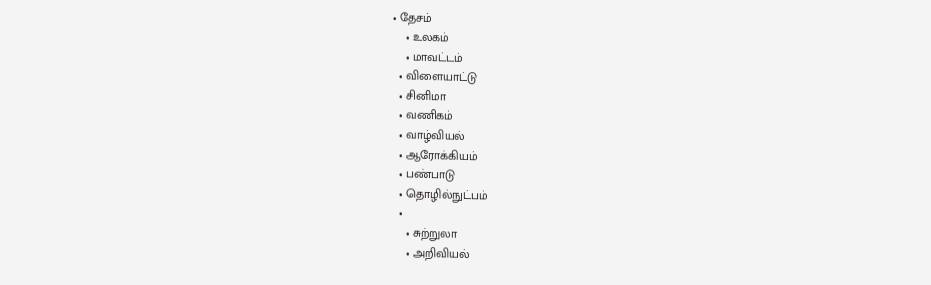• தேசம்
    • உலகம்
    • மாவட்டம்
  • விளையாட்டு
  • சினிமா
  • வணிகம்
  • வாழ்வியல்
  • ஆரோக்கியம்
  • பண்பாடு
  • தொழில்நுட்பம்
  •
    • சுற்றுலா
    • அறிவியல்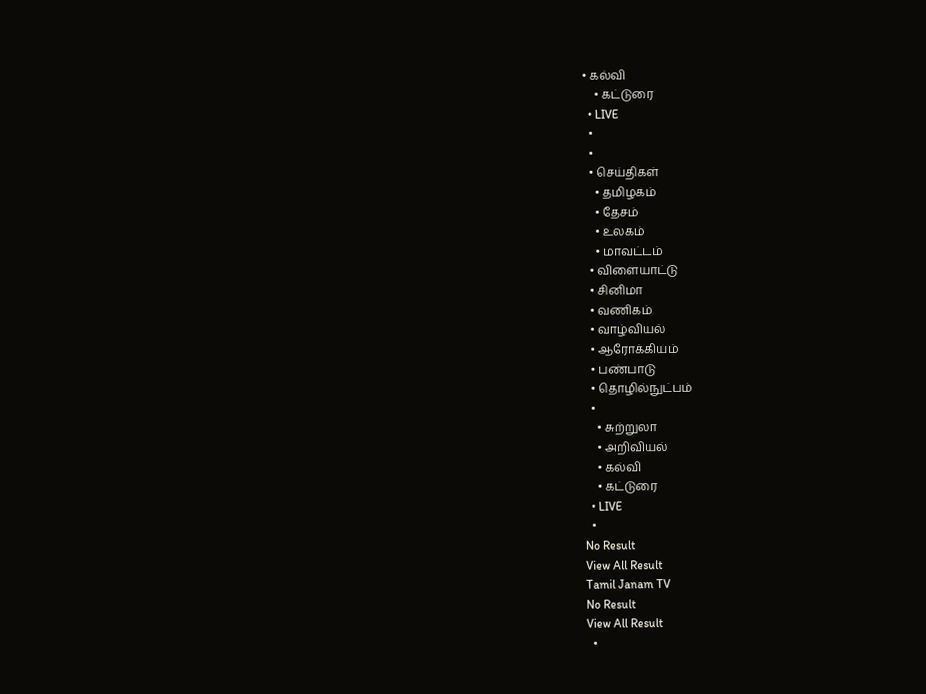• கல்வி
    • கட்டுரை
  • LIVE
  •
  •
  • செய்திகள்
    • தமிழகம்
    • தேசம்
    • உலகம்
    • மாவட்டம்
  • விளையாட்டு
  • சினிமா
  • வணிகம்
  • வாழ்வியல்
  • ஆரோக்கியம்
  • பண்பாடு
  • தொழில்நுட்பம்
  •
    • சுற்றுலா
    • அறிவியல்
    • கல்வி
    • கட்டுரை
  • LIVE
  •
No Result
View All Result
Tamil Janam TV
No Result
View All Result
  •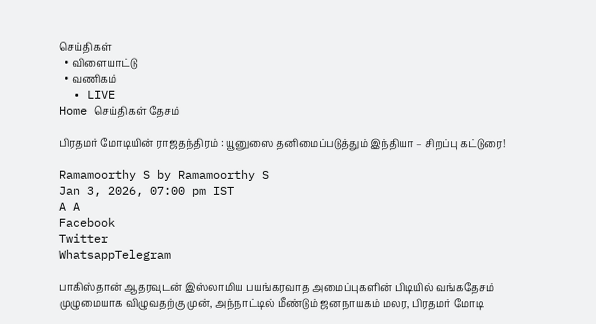செய்திகள்
  • விளையாட்டு
  • வணிகம்
  • LIVE
Home செய்திகள் தேசம்

பிரதமர் மோடியின் ராஜதந்திரம் : யூனுஸை தனிமைப்படுத்தும் இந்தியா – சிறப்பு கட்டுரை!

Ramamoorthy S by Ramamoorthy S
Jan 3, 2026, 07:00 pm IST
A A
Facebook
Twitter
WhatsappTelegram

பாகிஸ்தான் ஆதரவுடன் இஸ்லாமிய பயங்கரவாத அமைப்புகளின் பிடியில் வங்கதேசம் முழுமையாக விழுவதற்கு முன், அந்நாட்டில் மீண்டும் ஜனநாயகம் மலர, பிரதமர் மோடி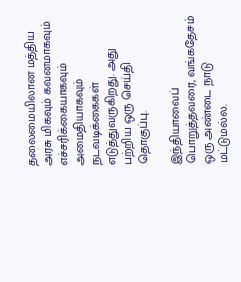தலைமையிலான மத்திய அரசு மிகவும் கவனமாகவும் எச்சரிக்கையாகவும் அமைதியாகவும் நடவடிக்கைகள் எடுத்துவருகிறது. அது பற்றிய ஒரு செய்தி தொகுப்பு.

இந்தியாவைப் பொறுத்தவரை, வங்கதேசம் ஒரு அண்டை நாடு மட்டுமல்ல.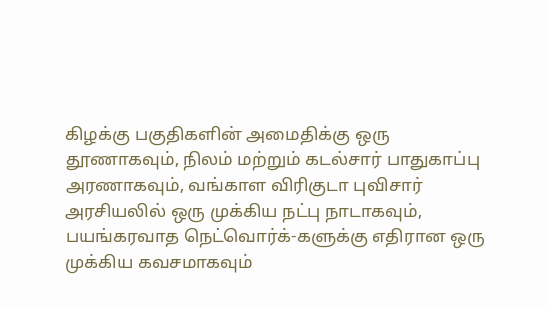கிழக்கு பகுதிகளின் அமைதிக்கு ஒரு தூணாகவும், நிலம் மற்றும் கடல்சார் பாதுகாப்பு அரணாகவும், வங்காள விரிகுடா புவிசார் அரசியலில் ஒரு முக்கிய நட்பு நாடாகவும், பயங்கரவாத நெட்வொர்க்-களுக்கு எதிரான ஒரு முக்கிய கவசமாகவும்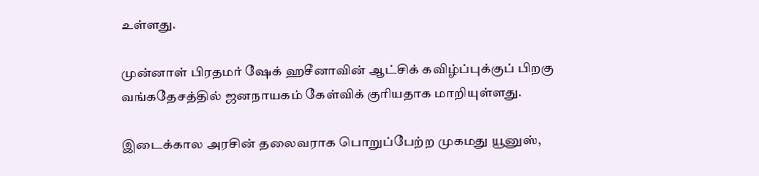உள்ளது.

முன்னாள் பிரதமர் ஷேக் ஹசீனாவின் ஆட்சிக் கவிழ்ப்புக்குப் பிறகு வங்கதேசத்தில் ஜனநாயகம் கேள்விக் குரியதாக மாறியுள்ளது.

இடைக்கால அரசின் தலைவராக பொறுப்பேற்ற முகமது யூனுஸ்,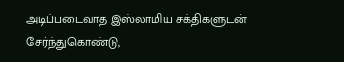அடிப்படைவாத இஸ்லாமிய சக்திகளுடன் சேர்ந்துகொண்டு,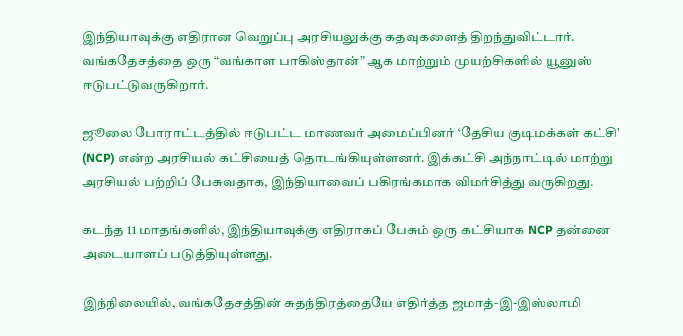இந்தியாவுக்கு எதிரான வெறுப்பு அரசியலுக்கு கதவுகளைத் திறந்துவிட்டார். வங்கதேசத்தை ஒரு “வங்காள பாகிஸ்தான்” ஆக மாற்றும் முயற்சிகளில் யூனுஸ் ஈடுபட்டுவருகிறார்.

ஜூலை போராட்டத்தில் ஈடுபட்ட மாணவர் அமைப்பினர் ‘தேசிய குடிமக்கள் கட்சி’ (NCP) என்ற அரசியல் கட்சியைத் தொடங்கியுள்ளனர். இக்கட்சி அந்நாட்டில் மாற்று அரசியல் பற்றிப் பேசுவதாக, இந்தியாவைப் பகிரங்கமாக விமர்சித்து வருகிறது.

கடந்த 11 மாதங்களில், இந்தியாவுக்கு எதிராகப் பேசும் ஒரு கட்சியாக NCP தன்னை அடையாளப் படுத்தியுள்ளது.

இந்நிலையில், வங்கதேசத்தின் சுதந்திரத்தையே எதிர்த்த ஜமாத்-இ-இஸ்லாமி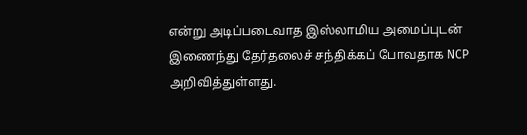என்று அடிப்படைவாத இஸ்லாமிய அமைப்புடன் இணைந்து தேர்தலைச் சந்திக்கப் போவதாக NCP அறிவித்துள்ளது.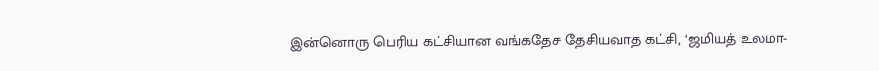இன்னொரு பெரிய கட்சியான வங்கதேச தேசியவாத கட்சி, ‘ஜமியத் உலமா-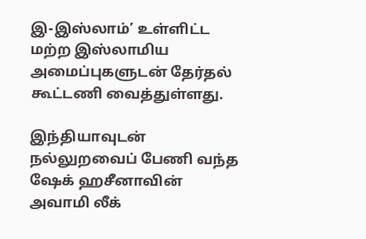இ-இஸ்லாம்’ உள்ளிட்ட மற்ற இஸ்லாமிய அமைப்புகளுடன் தேர்தல் கூட்டணி வைத்துள்ளது.

இந்தியாவுடன் நல்லுறவைப் பேணி வந்த ஷேக் ஹசீனாவின் அவாமி லீக்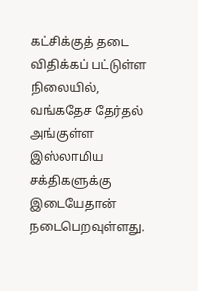கட்சிக்குத் தடை விதிக்கப் பட்டுள்ள நிலையில், வங்கதேச தேர்தல் அங்குள்ள இஸ்லாமிய சக்திகளுக்கு இடையேதான் நடைபெறவுள்ளது.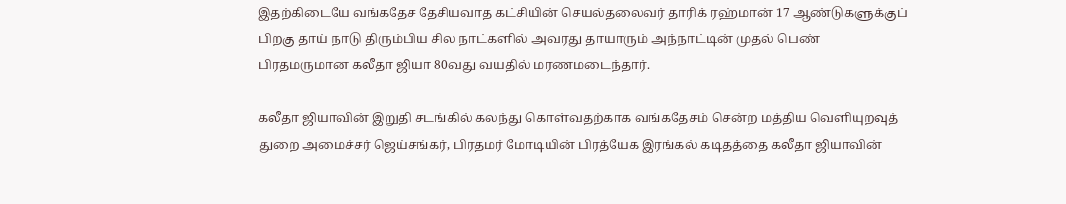இதற்கிடையே வங்கதேச தேசியவாத கட்சியின் செயல்தலைவர் தாரிக் ரஹ்மான் 17 ஆண்டுகளுக்குப் பிறகு தாய் நாடு திரும்பிய சில நாட்களில் அவரது தாயாரும் அந்நாட்டின் முதல் பெண் பிரதமருமான கலீதா ஜியா 80வது வயதில் மரணமடைந்தார்.

கலீதா ஜியாவின் இறுதி சடங்கில் கலந்து கொள்வதற்காக வங்கதேசம் சென்ற மத்திய வெளியுறவுத் துறை அமைச்சர் ஜெய்சங்கர், பிரதமர் மோடியின் பிரத்யேக இரங்கல் கடிதத்தை கலீதா ஜியாவின்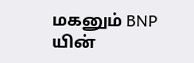மகனும் BNP யின்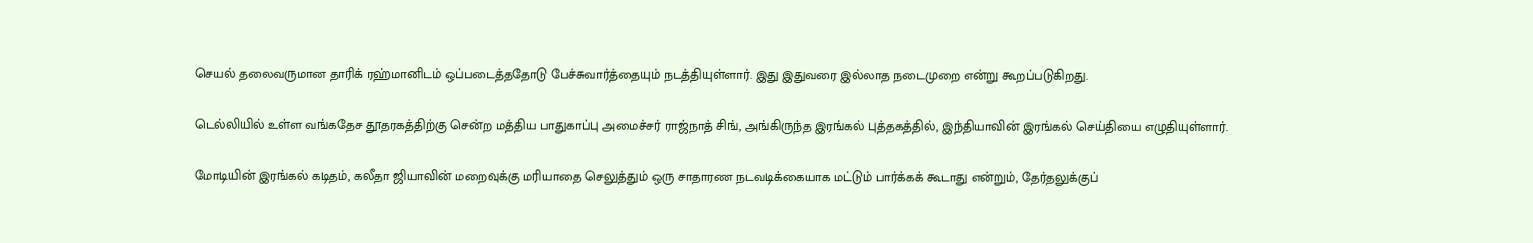செயல் தலைவருமான தாரிக் ரஹ்மானிடம் ஒப்படைத்ததோடு பேச்சுவார்த்தையும் நடத்தியுள்ளார். இது இதுவரை இல்லாத நடைமுறை என்று கூறப்படுகிறது.

டெல்லியில் உள்ள வங்கதேச தூதரகத்திற்கு சென்ற மத்திய பாதுகாப்பு அமைச்சர் ராஜ்நாத் சிங், அங்கிருந்த இரங்கல் புத்தகத்தில், இந்தியாவின் இரங்கல் செய்தியை எழுதியுள்ளார்.

மோடியின் இரங்கல் கடிதம், கலீதா ஜியாவின் மறைவுக்கு மரியாதை செலுத்தும் ஒரு சாதாரண நடவடிக்கையாக மட்டும் பார்க்கக் கூடாது என்றும், தேர்தலுக்குப்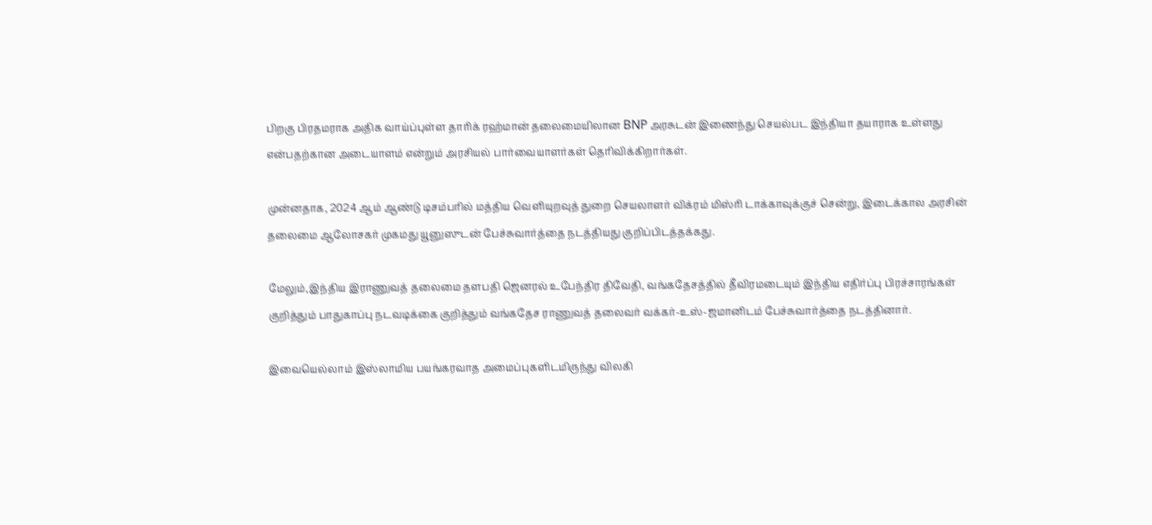பிறகு பிரதமராக அதிக வாய்ப்புள்ள தாரிக் ரஹ்மான் தலைமையிலான BNP அரசுடன் இணைந்து செயல்பட இந்தியா தயாராக உள்ளது என்பதற்கான அடையாளம் என்றும் அரசியல் பார்வையாளர்கள் தெரிவிக்கிறார்கள்.

முன்னதாக, 2024 ஆம் ஆண்டு டிசம்பரில் மத்திய வெளியுறவுத் துறை செயலாளர் விக்ரம் மிஸ்ரி டாக்காவுக்குச் சென்று, இடைக்கால அரசின் தலைமை ஆலோசகர் முகமது யூனுஸுடன் பேச்சுவார்த்தை நடத்தியது குறிப்பிடத்தக்கது.

மேலும்,இந்திய இராணுவத் தலைமை தளபதி ஜெனரல் உபேந்திர திவேதி, வங்கதேசத்தில் தீவிரமடையும் இந்திய எதிர்ப்பு பிரச்சாரங்கள் குறித்தும் பாதுகாப்பு நடவடிக்கை குறித்தும் வங்கதேச ராணுவத் தலைவர் வக்கர்-உஸ்-ஜமானிடம் பேச்சுவார்த்தை நடத்தினார்.

இவையெல்லாம் இஸ்லாமிய பயங்கரவாத அமைப்புகளிடமிருந்து விலகி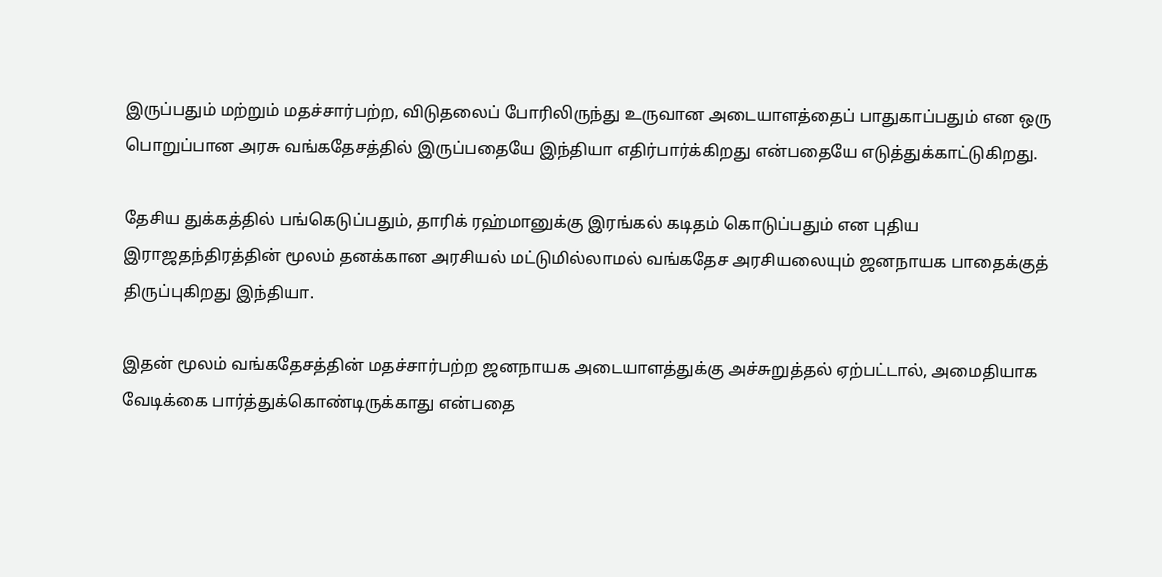இருப்பதும் மற்றும் மதச்சார்பற்ற, விடுதலைப் போரிலிருந்து உருவான அடையாளத்தைப் பாதுகாப்பதும் என ஒரு பொறுப்பான அரசு வங்கதேசத்தில் இருப்பதையே இந்தியா எதிர்பார்க்கிறது என்பதையே எடுத்துக்காட்டுகிறது.

தேசிய துக்கத்தில் பங்கெடுப்பதும், தாரிக் ரஹ்மானுக்கு இரங்கல் கடிதம் கொடுப்பதும் என புதிய இராஜதந்திரத்தின் மூலம் தனக்கான அரசியல் மட்டுமில்லாமல் வங்கதேச அரசியலையும் ஜனநாயக பாதைக்குத் திருப்புகிறது இந்தியா.

இதன் மூலம் வங்கதேசத்தின் மதச்சார்பற்ற ஜனநாயக அடையாளத்துக்கு அச்சுறுத்தல் ஏற்பட்டால், அமைதியாக வேடிக்கை பார்த்துக்கொண்டிருக்காது என்பதை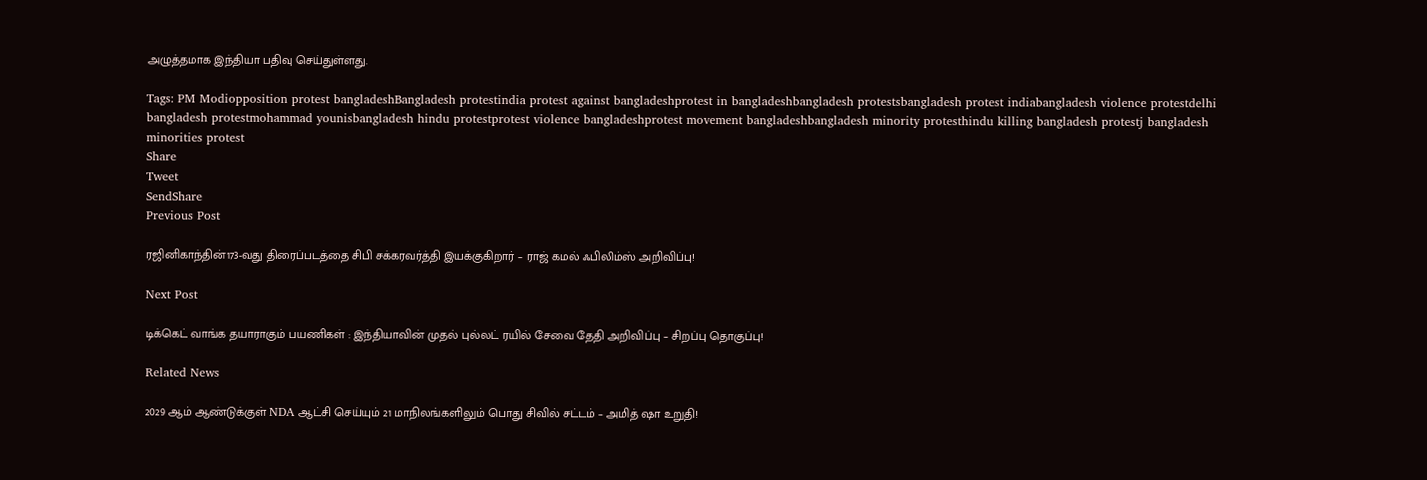அழுத்தமாக இந்தியா பதிவு செய்துள்ளது.

Tags: PM Modiopposition protest bangladeshBangladesh protestindia protest against bangladeshprotest in bangladeshbangladesh protestsbangladesh protest indiabangladesh violence protestdelhi bangladesh protestmohammad younisbangladesh hindu protestprotest violence bangladeshprotest movement bangladeshbangladesh minority protesthindu killing bangladesh protestj bangladesh minorities protest
Share
Tweet
SendShare
Previous Post

ரஜினிகாந்தின்173-வது திரைப்படத்தை சிபி சக்கரவர்த்தி இயக்குகிறார் – ராஜ் கமல் ஃபிலிம்ஸ் அறிவிப்பு!

Next Post

டிக்கெட் வாங்க தயாராகும் பயணிகள் : இந்தியாவின் முதல் புல்லட் ரயில் சேவை தேதி அறிவிப்பு – சிறப்பு தொகுப்பு!

Related News

2029 ஆம் ஆண்டுக்குள் NDA ஆட்சி செய்யும் 21 மாநிலங்களிலும் பொது சிவில் சட்டம் – அமித் ஷா உறுதி!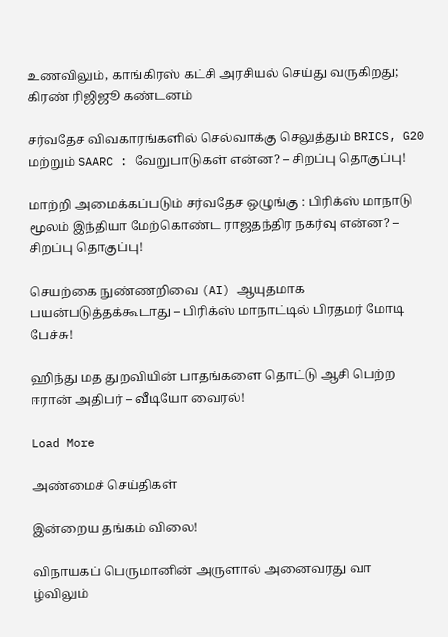உணவிலும், காங்கிரஸ் கட்சி அரசியல் செய்து வருகிறது; கிரண் ரிஜிஜூ கண்டனம்

சர்வதேச விவகாரங்களில் செல்வாக்கு செலுத்தும் BRICS, G20 மற்றும் SAARC : வேறுபாடுகள் என்ன? – சிறப்பு தொகுப்பு!

மாற்றி அமைக்கப்படும் சர்வதேச ஒழுங்கு : பிரிக்ஸ் மாநாடு மூலம் இந்தியா மேற்கொண்ட ராஜதந்திர நகர்வு என்ன? – சிறப்பு தொகுப்பு!

செயற்கை நுண்ணறிவை (AI) ஆயுதமாக பயன்படுத்தக்கூடாது – பிரிக்ஸ் மாநாட்டில் பிரதமர் மோடி பேச்சு!

ஹிந்து மத துறவியின் பாதங்களை தொட்டு ஆசி பெற்ற ஈரான் அதிபர் – வீடியோ வைரல்!

Load More

அண்மைச் செய்திகள்

இன்றைய தங்கம் விலை!

விநாயகப் பெருமானின் அருளால் அனைவரது வா ழ்விலும்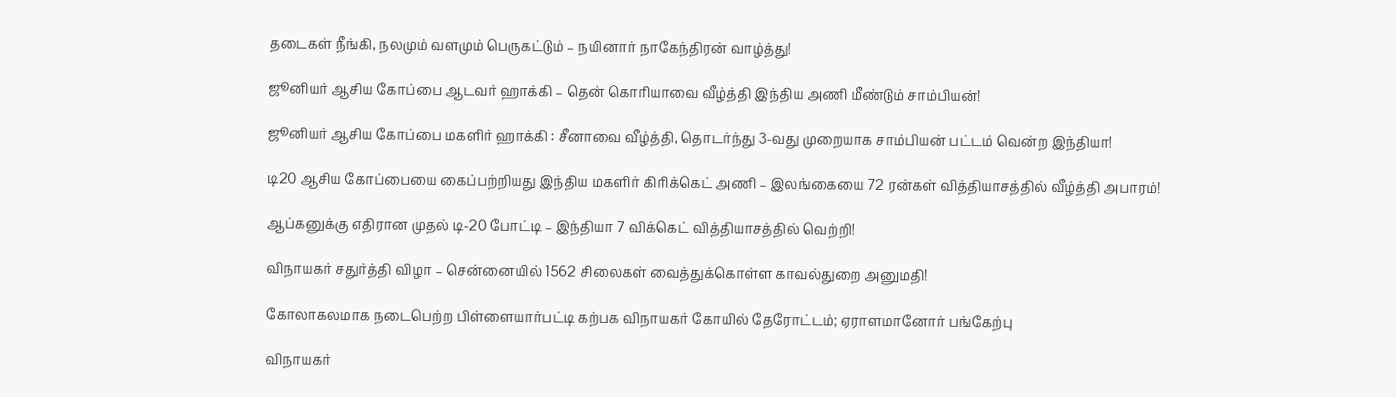தடைகள் நீங்கி, நலமும் வளமும் பெருகட்டும் – நயினார் நாகேந்திரன் வாழ்த்து!

ஜூனியர் ஆசிய கோப்பை ஆடவர் ஹாக்கி – தென் கொரியாவை வீழ்த்தி இந்திய அணி மீண்டும் சாம்பியன்!

ஜூனியர் ஆசிய கோப்பை மகளிர் ஹாக்கி : சீனாவை வீழ்த்தி, தொடர்ந்து 3-வது முறையாக சாம்பியன் பட்டம் வென்ற இந்தியா!

டி20 ஆசிய கோப்பையை கைப்பற்றியது இந்திய மகளிர் கிரிக்கெட் அணி – இலங்கையை 72 ரன்கள் வித்தியாசத்தில் வீழ்த்தி அபாரம்!

ஆப்கனுக்கு எதிரான முதல் டி-20 போட்டி – இந்தியா 7 விக்கெட் வித்தியாசத்தில் வெற்றி!

விநாயகர் சதுர்த்தி விழா – சென்னையில் 1562 சிலைகள் வைத்துக்கொள்ள காவல்துறை அனுமதி!

கோலாகலமாக நடைபெற்ற பிள்ளையார்பட்டி கற்பக விநாயகர் கோயில் தேரோட்டம்; ஏராளமானோர் பங்கேற்பு

விநாயகர்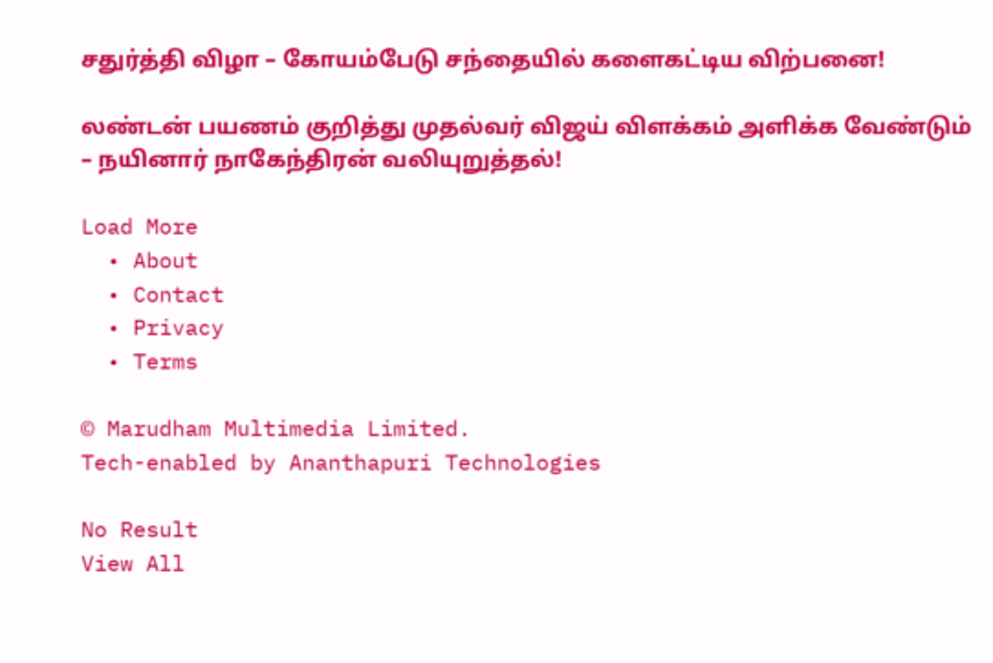சதுர்த்தி விழா – கோயம்பேடு சந்தையில் களைகட்டிய விற்பனை!

லண்டன் பயணம் குறித்து முதல்வர் விஜய் விளக்கம் அளிக்க வேண்டும் – நயினார் நாகேந்திரன் வலியுறுத்தல்!

Load More
  • About
  • Contact
  • Privacy
  • Terms

© Marudham Multimedia Limited.
Tech-enabled by Ananthapuri Technologies

No Result
View All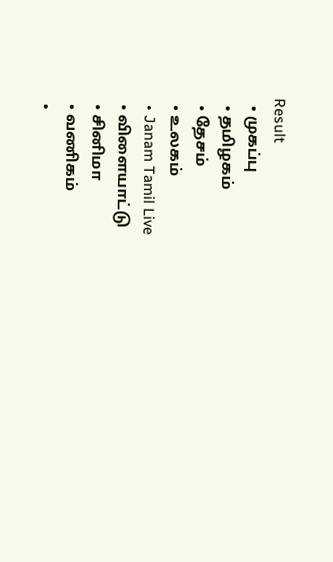Result
  • முகப்பு
  • தமிழகம்
  • தேசம்
  • உலகம்
  • Janam Tamil Live
  • விளையாட்டு
  • சினிமா
  • வணிகம்
  •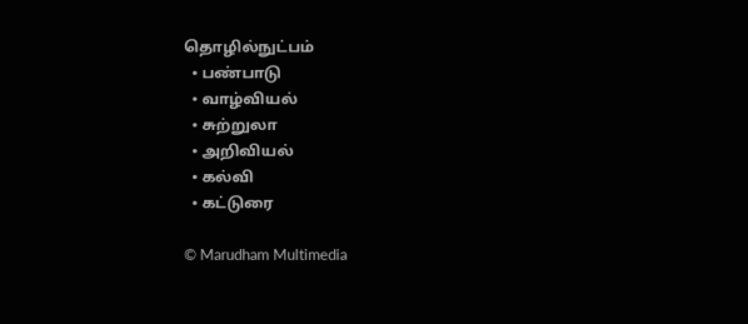தொழில்நுட்பம்
  • பண்பாடு
  • வாழ்வியல்
  • சுற்றுலா
  • அறிவியல்
  • கல்வி
  • கட்டுரை

© Marudham Multimedia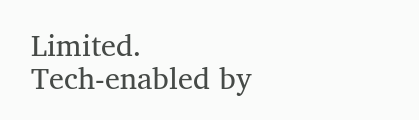Limited.
Tech-enabled by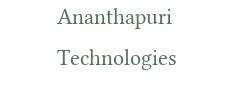Ananthapuri Technologies